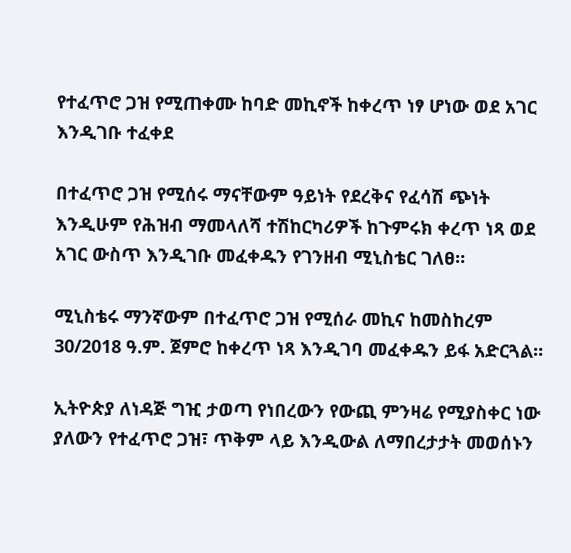የተፈጥሮ ጋዝ የሚጠቀሙ ከባድ መኪኖች ከቀረጥ ነፃ ሆነው ወደ አገር እንዲገቡ ተፈቀደ

በተፈጥሮ ጋዝ የሚሰሩ ማናቸውም ዓይነት የደረቅና የፈሳሽ ጭነት እንዲሁም የሕዝብ ማመላለሻ ተሽከርካሪዎች ከጉምሩክ ቀረጥ ነጻ ወደ አገር ውስጥ እንዲገቡ መፈቀዱን የገንዘብ ሚኒስቴር ገለፀ።

ሚኒስቴሩ ማንኛውም በተፈጥሮ ጋዝ የሚሰራ መኪና ከመስከረም 30/2018 ዓ.ም. ጀምሮ ከቀረጥ ነጻ እንዲገባ መፈቀዱን ይፋ አድርጓል።

ኢትዮጵያ ለነዳጅ ግዢ ታወጣ የነበረውን የውጪ ምንዛሬ የሚያስቀር ነው ያለውን የተፈጥሮ ጋዝ፣ ጥቅም ላይ እንዲውል ለማበረታታት መወሰኑን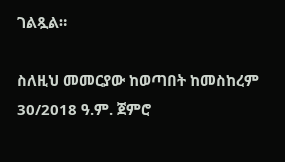ገልጿል።

ስለዚህ መመርያው ከወጣበት ከመስከረም 30/2018 ዓ.ም. ጀምሮ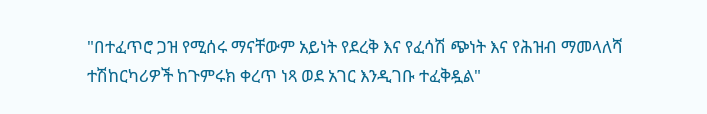"በተፈጥሮ ጋዝ የሚሰሩ ማናቸውም አይነት የደረቅ እና የፈሳሽ ጭነት እና የሕዝብ ማመላለሻ ተሽከርካሪዎች ከጉምሩክ ቀረጥ ነጻ ወደ አገር እንዲገቡ ተፈቅዷል"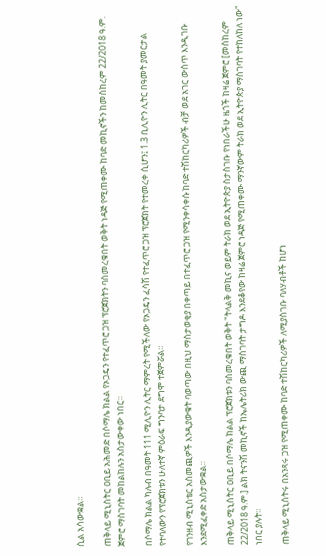ሲል አሳውቋል።

ጠቅላይ ሚኒስትር ዐቢይ አሕመድ በሶማሌ ክልል የኦጋዴን የተፈጥሮ ጋዝ ፕሮጀክትን ባስመረቁበት ወቅት ነዳጅ የሚጠቀሙ ከባድ መኪኖችን ከመስከረም 22/2018 ዓ.ም. ጀምሮ ማስገባት መከልከሉን አስታውቀው ነበር።

በሶማሌ ክልል ካሉብ በዓመት 111 ሚሊዮን ሊትር ማምረት የሚችለው የኦጋዴን ፈሳሽ የተፈጥሮ ጋዝ ፕሮጀክት የተመረቀ ሲሆን፤ 1.3 ቢሊዮን ሊትር በዓመት ያመርታል የተባለውን የፕሮጀክቱን ሁለተኛ ምዕራፍ ግንባታ ደግሞ ተጀምሯል።

የገንዘብ ሚኒስቴር አስመጪዎች እንዲያውቁት ባወጣው በዚህ ማስታወቂያ በቀጣይ በተፈጥሮ ጋዝ የሚንቀሳቀሱ ከባድ ተሽከርካሪዎች ብቻ ወደ አገር ውስጥ እንዲገቡ እንደሚፈቀድ አስታውቋል።

ጠቅላይ ሚኒስትር ዐቢይ በሶማሌ ክልል ፕሮጀክቱን ባስመረቁበት ወቅት "ትላልቅ መኪና ወይም ትራክ ወደ ኢትዮጵያ ስታስገቡ የነበራችሁ ዜጎች ከዛሬ ጀምሮ [መስከረም 22/2018 ዓ.ም.] ልክ ትናንሽ መኪኖች ከኤሌትሪክ ውጪ ማስገባት ታግዶ እንደቆየው ከዛሬ ጀምሮ ነዳጅ የሚጠቀሙ ማንኛውም ትራክ ወደ ኢትዮጵያ ማስገባት የተከለከለ ነው" ነበር ያሉት።

ጠቅላይ ሚኒስትሩ በአንጻሩ ጋዝ የሚጠቀሙ ከባድ ተሽከርካሪዎች ለሚያስገቡ ባለሃብቶች ከሆነ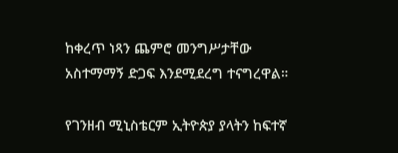ከቀረጥ ነጻን ጨምሮ መንግሥታቸው አስተማማኝ ድጋፍ እንደሚደረግ ተናግረዋል።

የገንዘብ ሚኒስቴርም ኢትዮጵያ ያላትን ከፍተኛ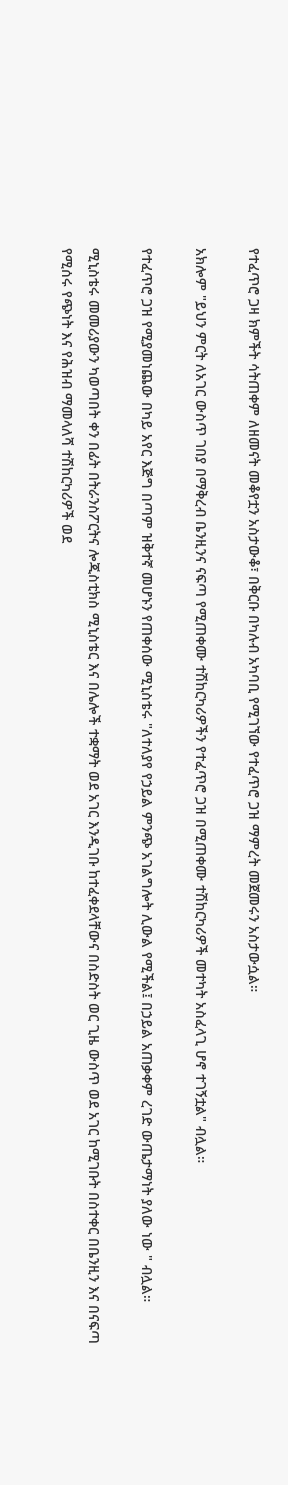የተፈጥሮ ጋዛ ክምችት ሳትጠቀም ለዘመናት መቆየቷን አስታውቆ፣ በቅርቡ በካሉብ አካባቢ የሚገኘው የተፈጥሮ ጋዝ ማምረት መጀመሩን አስታውሷል።

አክሎም "ይህን ምርት ለአገር ውስጥ ገበያ በማቅረብ ቤንዚንና ናፍጣ የሚጠቀሙ ተሽከርካሪዎችን የተፈጥሮ ጋዝ በሚጠቀሙ ተሽከርካሪዎች መተካት አስፈላጊ ሆኖ ተገኝቷል" ብሏል።

የተፈጥሮ ጋዝ የሚያመነጨው በካይ አየር እጅግ በጣም ዝቅተኛ መሆኑን የጠቀሰው ሚኒስቴሩ "ለተለያየ የኃይል ምንጭ አገልግሎት ሊውል የሚችል፤ በኃይል አጠቃቀም ረገድ ውጤታማነት ያለው ነው " ብሏል።

ሚኒስቴሩ መመሪያውን ካወጣበት ቀን በፊት በትራንስፖርትና ሎጂስቲክስ ሚኒስቴር እና በሌሎች ተቋማት ወደ አገር እንዲገቡ ከተፈቀደላቸውና በስድስት ወር ጊዜ ውስጥ ወደ አገር ከሚገቡት በስተቀር በቤንዚን እና በናፍጣ የሚሰሩ የጭነት እና የሕዝብ ማመላለሻ ተሽከርካሪዎች ወደ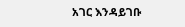አገር እንዳይገቡ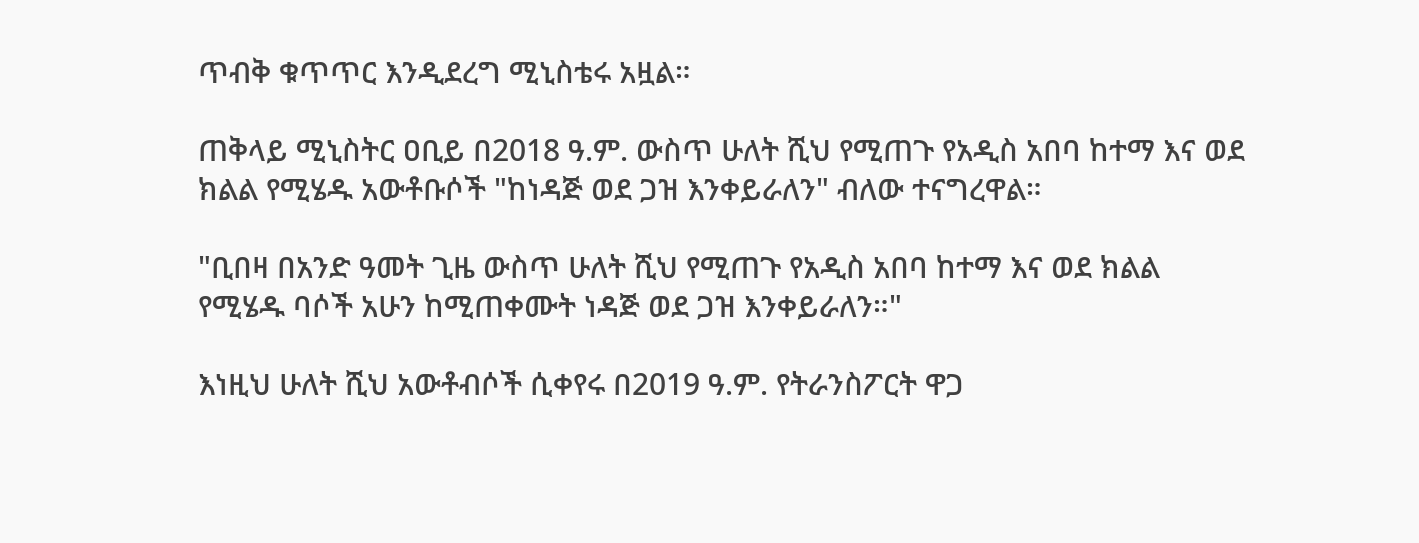ጥብቅ ቁጥጥር እንዲደረግ ሚኒስቴሩ አዟል።

ጠቅላይ ሚኒስትር ዐቢይ በ2018 ዓ.ም. ውስጥ ሁለት ሺህ የሚጠጉ የአዲስ አበባ ከተማ እና ወደ ክልል የሚሄዱ አውቶቡሶች "ከነዳጅ ወደ ጋዝ እንቀይራለን" ብለው ተናግረዋል።

"ቢበዛ በአንድ ዓመት ጊዜ ውስጥ ሁለት ሺህ የሚጠጉ የአዲስ አበባ ከተማ እና ወደ ክልል የሚሄዱ ባሶች አሁን ከሚጠቀሙት ነዳጅ ወደ ጋዝ እንቀይራለን።"

እነዚህ ሁለት ሺህ አውቶብሶች ሲቀየሩ በ2019 ዓ.ም. የትራንስፖርት ዋጋ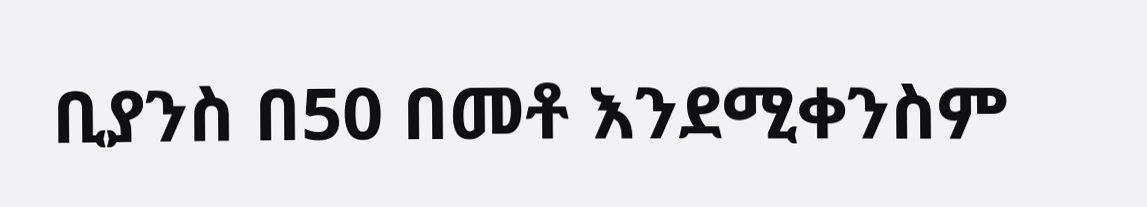ቢያንስ በ50 በመቶ እንደሚቀንስም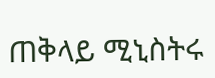ጠቅላይ ሚኒስትሩ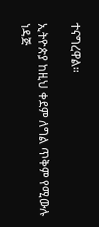ተናግረዋል።

ኢትዮጵያ ከዚህ ቀደም ለግል ጥቅም የሚውሉ ነዳጅ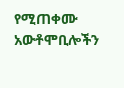የሚጠቀሙ አውቶሞቢሎችን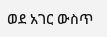ወደ አገር ውስጥ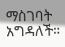ማስገባት አግዳለች።